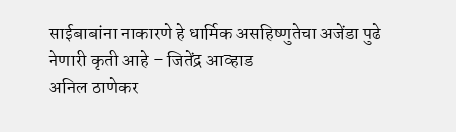साईबाबांना नाकारणे हे धार्मिक असहिष्णुतेचा अजेंडा पुढे नेणारी कृती आहे – जितेंद्र आव्हाड
अनिल ठाणेकर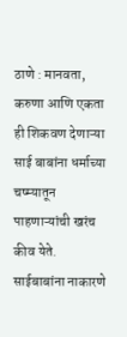ठाणे : मानवता, करुणा आणि एकता ही शिकवण देणाऱ्या साई बाबांना धर्माच्या चष्म्यातून पाहणाऱ्यांची खरंच कीव येते. साईबाबांना नाकारणे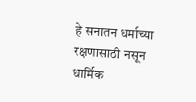हे सनातन धर्माच्या रक्षणासाठी नसून धार्मिक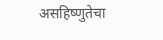असहिष्णुतेचा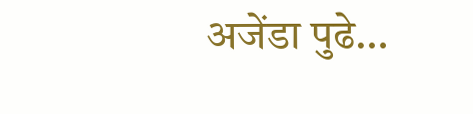अजेंडा पुढे…